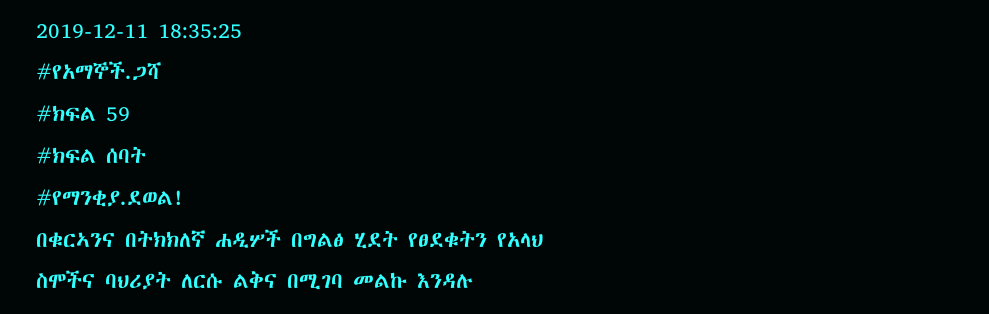2019-12-11 18:35:25
#የአማኞች.ጋሻ
#ክፍል 59
#ክፍል ሰባት
#የማንቂያ.ደወል!
በቁርኣንና በትክክለኛ ሐዲሦች በግልፅ ሂደት የፀደቁትን የአላህ
ስሞችና ባህሪያት ለርሱ ልቅና በሚገባ መልኩ እንዳሉ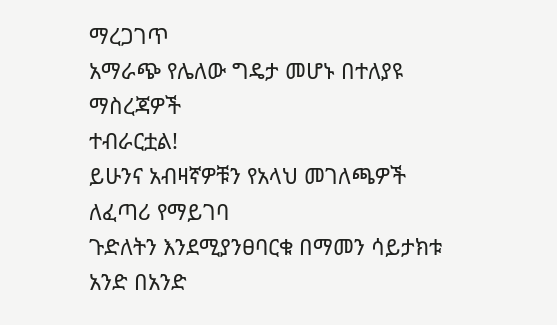ማረጋገጥ
አማራጭ የሌለው ግዴታ መሆኑ በተለያዩ ማስረጃዎች
ተብራርቷል!
ይሁንና አብዛኛዎቹን የአላህ መገለጫዎች ለፈጣሪ የማይገባ
ጉድለትን እንደሚያንፀባርቁ በማመን ሳይታክቱ አንድ በአንድ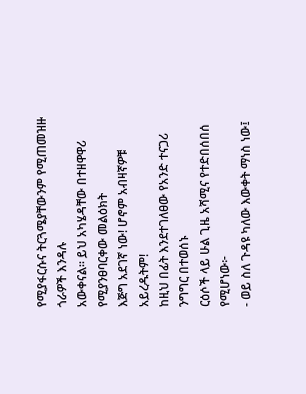የሚያፋርሱና ትርጓሜያቸውንም የሚጠመዝዙ ጎራዎች እንዳሉ
አውቀናል። ይህ አካሄዳቸው በተዘዋዋሪ የሚያንፀባርቀው መልዕክት
እጅግ አደገኛ ነው! ሆኖም አብዛኛዎቹ አይረዱትም!
ከዚህ በፊት እንደተገለፀው የአንድ ተናጋሪ ንግግር በተወሰኑ
ርዕሶች ላይ ሁል ጊዜ አሻሚና የተድበሰበሰ የሚሆነው፦
- ወይ ስለ ጉዳዩ ካለው እውቀት ማነስ ነው፤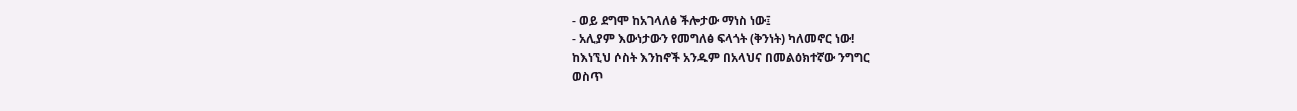- ወይ ደግሞ ከአገላለፅ ችሎታው ማነስ ነው፤
- አሊያም እውነታውን የመግለፅ ፍላጎት (ቅንነት) ካለመኖር ነው!
ከእነኚህ ሶስት እንከኖች አንዱም በአላህና በመልዕክተኛው ንግግር
ወስጥ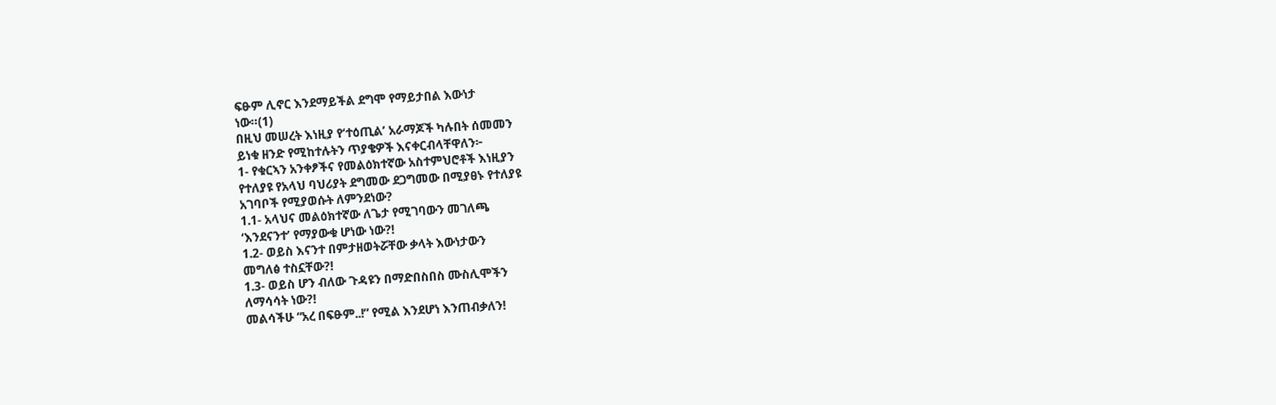ፍፁም ሊኖር እንደማይችል ደግሞ የማይታበል እውነታ
ነው።(1)
በዚህ መሠረት እነዚያ የ‘ተዕጢል’ አራማጆች ካሉበት ሰመመን
ይነቁ ዘንድ የሚከተሉትን ጥያቄዎች እናቀርብላቸዋለን፦
1- የቁርኣን አንቀፆችና የመልዕክተኛው አስተምህሮቶች እነዚያን
የተለያዩ የአላህ ባህሪያት ደግመው ደጋግመው በሚያፀኑ የተለያዩ
አገባቦች የሚያወሱት ለምንደነው?
1.1- አላህና መልዕክተኛው ለጌታ የሚገባውን መገለጫ
‘እንደናንተ’ የማያውቁ ሆነው ነው?!
1.2- ወይስ እናንተ በምታዘወትሯቸው ቃላት እውነታውን
መግለፅ ተስኗቸው?!
1.3- ወይስ ሆን ብለው ጉዳዩን በማድበስበስ ሙስሊሞችን
ለማሳሳት ነው?!
መልሳችሁ “አረ በፍፁም..!” የሚል እንደሆነ እንጠብቃለን!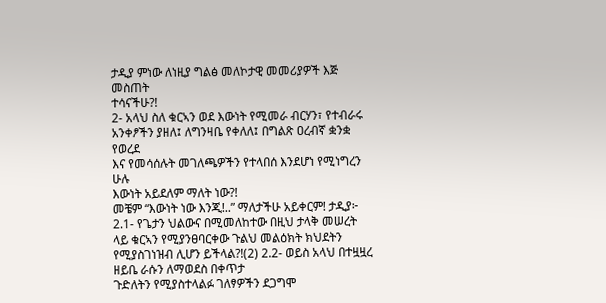ታዲያ ምነው ለነዚያ ግልፅ መለኮታዊ መመሪያዎች እጅ መስጠት
ተሳናችሁ?!
2- አላህ ስለ ቁርኣን ወደ እውነት የሚመራ ብርሃን፣ የተብራሩ
አንቀፆችን ያዘለ፤ ለግንዛቤ የቀለለ፤ በግልጽ ዐረብኛ ቋንቋ የወረደ
እና የመሳሰሉት መገለጫዎችን የተላበሰ እንደሆነ የሚነግረን ሁሉ
እውነት አይደለም ማለት ነው?!
መቼም “እውነት ነው እንጂ!..” ማለታችሁ አይቀርም! ታዲያ፦
2.1- የጌታን ህልውና በሚመለከተው በዚህ ታላቅ መሠረት
ላይ ቁርኣን የሚያንፀባርቀው ጉልህ መልዕክት ክህደትን
የሚያስገነዝብ ሊሆን ይችላል?!(2) 2.2- ወይስ አላህ በተዟዟረ ዘይቤ ራሱን ለማወደስ በቀጥታ
ጉድለትን የሚያስተላልፉ ገለፃዎችን ደጋግሞ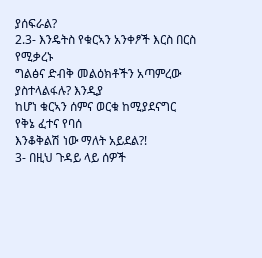ያሰፍራል?
2.3- እንዴትስ የቁርኣን አንቀፆች እርስ በርስ የሚቃረኑ
ግልፅና ድብቅ መልዕክቶችን አጣምረው ያስተላልፋሉ? እንዲያ
ከሆነ ቁርኣን ሰምና ወርቁ ከሚያደናግር የቅኔ ፈተና የባሰ
እንቆቅልሽ ነው ማለት አይደል?!
3- በዚህ ጉዳይ ላይ ሰዎች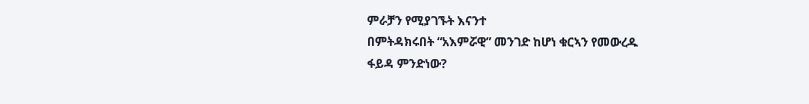ምራቻን የሚያገኙት እናንተ
በምትዳክሩበት “አእምሯዊ” መንገድ ከሆነ ቁርኣን የመውረዱ
ፋይዳ ምንድነው?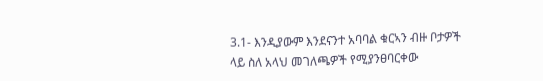3.1- እንዲያውም እንደናንተ አባባል ቁርኣን ብዙ ቦታዎች
ላይ ስለ አላህ መገለጫዎች የሚያንፀባርቀው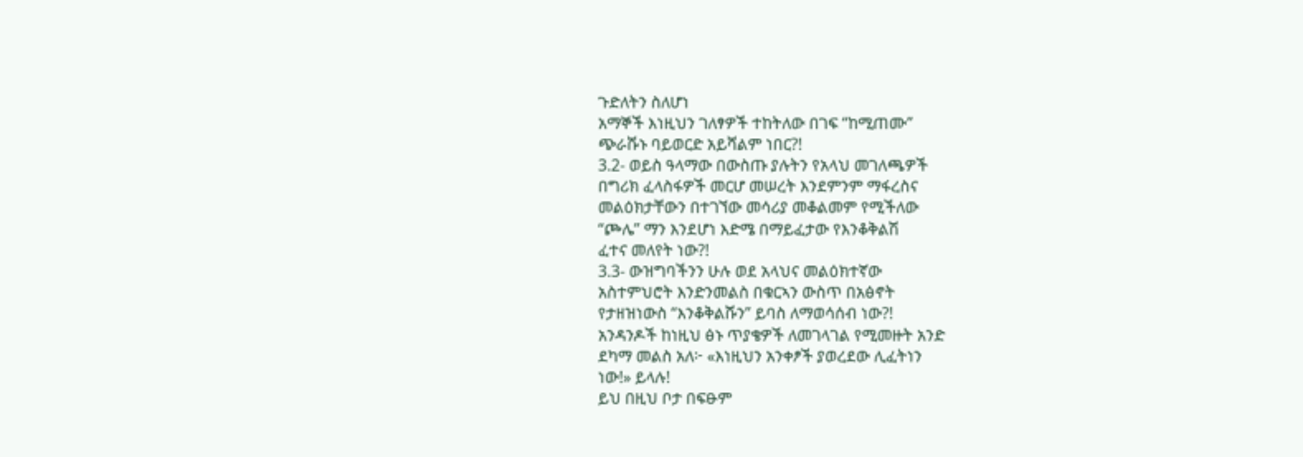ጉድለትን ስለሆነ
አማኞች እነዚህን ገለፃዎች ተከትለው በገፍ “ከሚጠሙ”
ጭራሹኑ ባይወርድ አይሻልም ነበር?!
3.2- ወይስ ዓላማው በውስጡ ያሉትን የአላህ መገለጫዎች
በግሪክ ፈላስፋዎች መርሆ መሠረት እንደምንም ማፋረስና
መልዕክታቸውን በተገኘው መሳሪያ መቆልመም የሚችለው
“ጮሌ” ማን እንደሆነ እድሜ በማይፈታው የእንቆቅልሽ
ፈተና መለየት ነው?!
3.3- ውዝግባችንን ሁሉ ወደ አላህና መልዕክተኛው
አስተምህሮት እንድንመልስ በቁርኣን ውስጥ በአፅኖት
የታዘዝነውስ “እንቆቅልሹን” ይባስ ለማወሳሰብ ነው?!
አንዳንዶች ከነዚህ ፅኑ ጥያቄዎች ለመገላገል የሚመዙት አንድ
ደካማ መልስ አለ፦ «እነዚህን አንቀፆች ያወረደው ሊፈትነን
ነው!» ይላሉ!
ይህ በዚህ ቦታ በፍፁም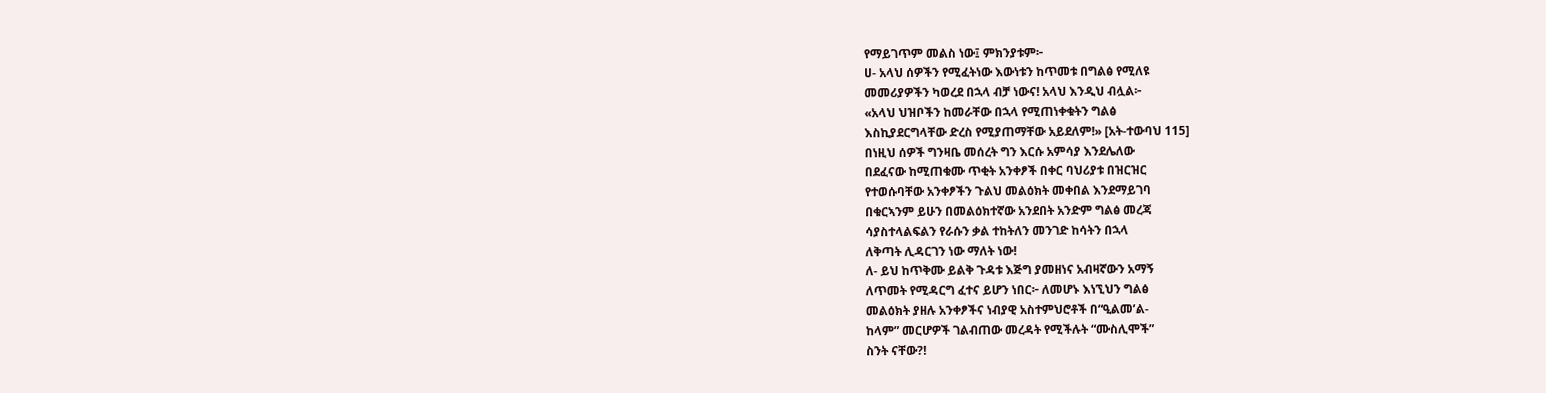የማይገጥም መልስ ነው፤ ምክንያቱም፦
ሀ- አላህ ሰዎችን የሚፈትነው እውነቱን ከጥመቱ በግልፅ የሚለዩ
መመሪያዎችን ካወረደ በኋላ ብቻ ነውና! አላህ እንዲህ ብሏል፦
«አላህ ህዝቦችን ከመራቸው በኋላ የሚጠነቀቁትን ግልፅ
እስኪያደርግላቸው ድረስ የሚያጠማቸው አይደለም!» [አት-ተውባህ 115]
በነዚህ ሰዎች ግንዛቤ መሰረት ግን እርሱ አምሳያ እንደሌለው
በደፈናው ከሚጠቁሙ ጥቂት አንቀፆች በቀር ባህሪያቱ በዝርዝር
የተወሱባቸው አንቀፆችን ጉልህ መልዕክት መቀበል እንደማይገባ
በቁርኣንም ይሁን በመልዕክተኛው አንደበት አንድም ግልፅ መረጃ
ሳያስተላልፍልን የራሱን ቃል ተከትለን መንገድ ከሳትን በኋላ
ለቅጣት ሊዳርገን ነው ማለት ነው!
ለ- ይህ ከጥቅሙ ይልቅ ጉዳቱ እጅግ ያመዘነና አብዛኛውን አማኝ
ለጥመት የሚዳርግ ፈተና ይሆን ነበር፦ ለመሆኑ እነኚህን ግልፅ
መልዕክት ያዘሉ አንቀፆችና ነብያዊ አስተምህሮቶች በ“ዒልመ’ል-
ከላም” መርሆዎች ገልብጠው መረዳት የሚችሉት “ሙስሊሞች”
ስንት ናቸው?!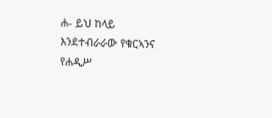ሐ- ይህ ከላይ እንደተብራራው የቁርኣንና የሐዲሥ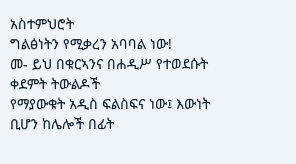አስተምህሮት
ግልፅነትን የሚቃረን አባባል ነው!
መ- ይህ በቁርኣንና በሐዲሥ የተወደሱት ቀደምት ትውልዶች
የማያውቁት አዲስ ፍልስፍና ነው፤ እውነት ቢሆን ከሌሎች በፊት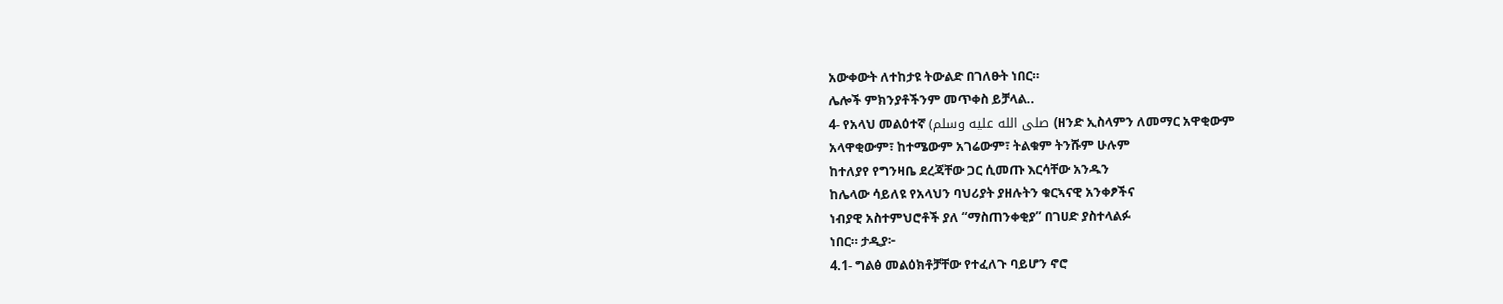አውቀውት ለተከታዩ ትውልድ በገለፁት ነበር።
ሌሎች ምክንያቶችንም መጥቀስ ይቻላል..
4- የአላህ መልዕተኛ (صلى الله عليه وسلم (ዘንድ ኢስላምን ለመማር አዋቂውም
አላዋቂውም፣ ከተሜውም አገሬውም፣ ትልቁም ትንሹም ሁሉም
ከተለያየ የግንዛቤ ደረጃቸው ጋር ሲመጡ እርሳቸው አንዱን
ከሌላው ሳይለዩ የአላህን ባህሪያት ያዘሉትን ቁርኣናዊ አንቀፆችና
ነብያዊ አስተምህሮቶች ያለ “ማስጠንቀቂያ” በገሀድ ያስተላልፉ
ነበር። ታዲያ፦
4.1- ግልፅ መልዕክቶቻቸው የተፈለጉ ባይሆን ኖሮ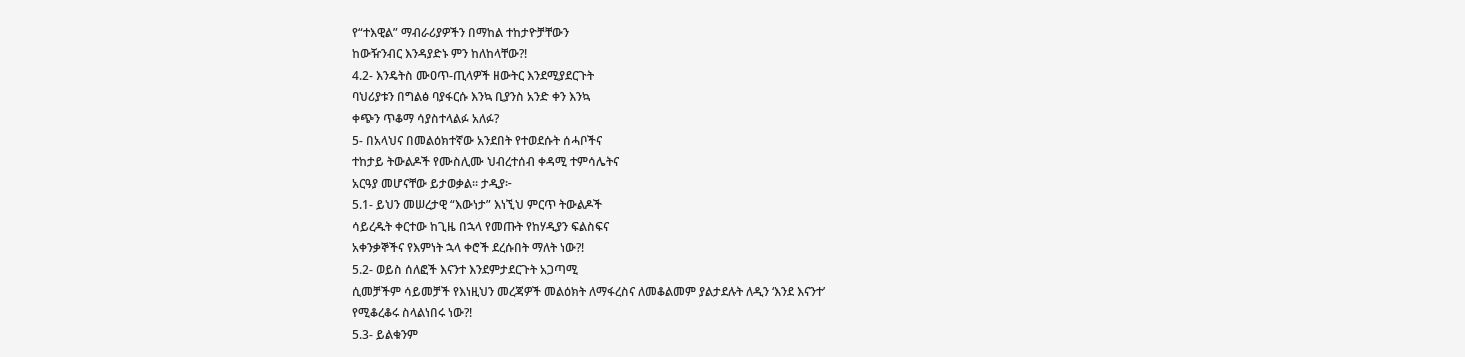የ“ተእዊል” ማብራሪያዎችን በማከል ተከታዮቻቸውን
ከውዥንብር እንዳያድኑ ምን ከለከላቸው?!
4.2- እንዴትስ ሙዐጥ-ጢላዎች ዘውትር እንደሚያደርጉት
ባህሪያቱን በግልፅ ባያፋርሱ እንኳ ቢያንስ አንድ ቀን እንኳ
ቀጭን ጥቆማ ሳያስተላልፉ አለፉ?
5- በአላህና በመልዕክተኛው አንደበት የተወደሱት ሰሓቦችና
ተከታይ ትውልዶች የሙስሊሙ ህብረተሰብ ቀዳሚ ተምሳሌትና
አርዓያ መሆናቸው ይታወቃል። ታዲያ፦
5.1- ይህን መሠረታዊ “እውነታ” እነኚህ ምርጥ ትውልዶች
ሳይረዱት ቀርተው ከጊዜ በኋላ የመጡት የከሃዲያን ፍልስፍና
አቀንቃኞችና የእምነት ኋላ ቀሮች ደረሱበት ማለት ነው?!
5.2- ወይስ ሰለፎች እናንተ እንደምታደርጉት አጋጣሚ
ሲመቻችም ሳይመቻች የእነዚህን መረጃዎች መልዕክት ለማፋረስና ለመቆልመም ያልታደሉት ለዲን ‘እንደ እናንተ’
የሚቆረቆሩ ስላልነበሩ ነው?!
5.3- ይልቁንም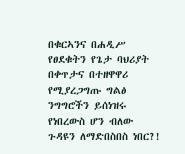በቁርኣንና በሐዲሥ የፀደቁትን የጌታ ባህሪያት
በቀጥታና በተዘዋዋሪ የሚያረጋግጡ ግልፅ ንግግሮችን ይሰነዝሩ
የነበረውስ ሆን ብለው ጉዳዩን ለማድበስበስ ነበር?!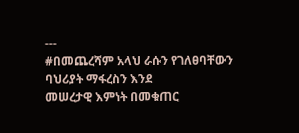---
#በመጨረሻም አላህ ራሱን የገለፀባቸውን ባህሪያት ማፋረስን እንደ
መሠረታዊ እምነት በመቁጠር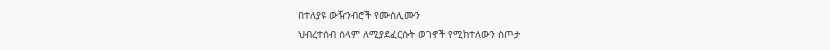በተለያዩ ውዥንብሮች የሙስሊሙን
ህብረተሰብ ሰላም ለሚያደፈርሱት ወገኖች የሚከተለውን ስጦታ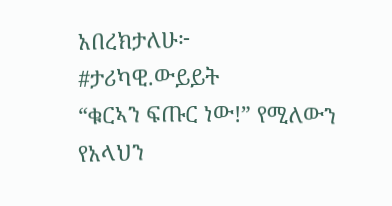አበረክታለሁ፦
#ታሪካዊ.ውይይት
“ቁርኣን ፍጡር ነው!” የሚለውን የአላህን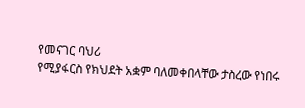የመናገር ባህሪ
የሚያፋርስ የክህደት አቋም ባለመቀበላቸው ታስረው የነበሩ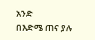አንድ
በእድሜ ጠና ያሉ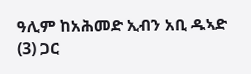ዓሊም ከአሕመድ ኢብን አቢ ዱኣድ
(3) ጋር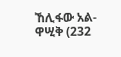ኸሊፋው አል-ዋሢቅ (232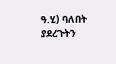ዓ.ሂ) ባለበት ያደረጉትን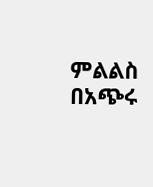ምልልስ
በአጭሩ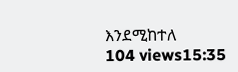እንደሚከተለ
104 views15:35